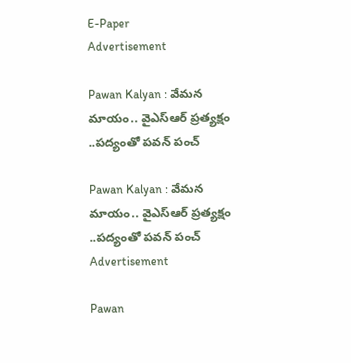E-Paper
Advertisement

Pawan Kalyan : వేమన మాయం.. వైఎస్ఆర్ ప్రత్యక్షం ..పద్యంతో పవన్ పంచ్

Pawan Kalyan : వేమన మాయం.. వైఎస్ఆర్ ప్రత్యక్షం ..పద్యంతో పవన్ పంచ్
Advertisement

Pawan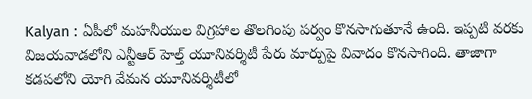Kalyan : ఏపీలో మహనీయుల విగ్రహాల తొలగింపు పర్వం కొనసాగుతూనే ఉంది. ఇప్పటి వరకు విజయవాడలోని ఎన్టీఆర్ హెల్త్ యూనివర్శిటీ పేరు మార్పుపై వివాదం కొనసాగింది. తాజాగా కడపలోని యోగి వేమన యూనివర్శిటీలో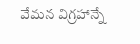వేమన విగ్రహాన్నే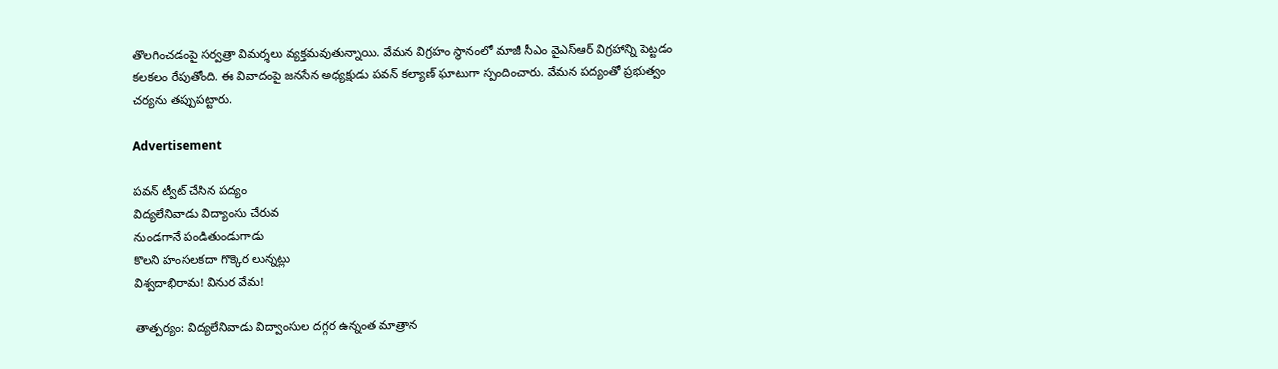తొలగించడంపై సర్వత్రా విమర్శలు వ్యక్తమవుతున్నాయి. వేమన విగ్రహం స్థానంలో మాజీ సీఎం వైఎస్ఆర్ విగ్రహాన్ని పెట్టడం కలకలం రేపుతోంది. ఈ వివాదంపై జనసేన అధ్యక్షుడు పవన్ కల్యాణ్ ఘాటుగా స్పందించారు. వేమన పద్యంతో ప్రభుత్వం చర్యను తప్పుపట్టారు.

Advertisement

పవన్ ట్వీట్ చేసిన పద్యం
విద్యలేనివాడు విద్యాంసు చేరువ
నుండగానే పండితుండుగాడు
కొలని హంసలకదా గొక్కెర లున్నట్లు
విశ్వదాభిరామ! వినుర వేమ!

తాత్పర్యం: విద్యలేనివాడు విద్వాంసుల దగ్గర ఉన్నంత మాత్రాన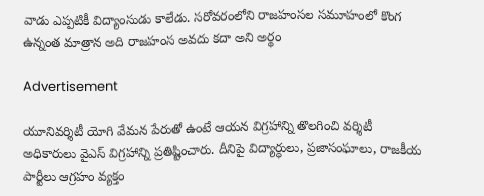వాడు ఎప్పటికీ విద్యాంసుడు కాలేడు. సరోవరంలోని రాజహంసల సమూహంలో కొంగ ఉన్నంత మాత్రాన అది రాజహంస అవదు కదా అని అర్థం

Advertisement

యూనివర్శిటీ యోగి వేమన పేరుతో ఉంటే ఆయన విగ్రహాన్ని తొలగించి వర్శిటీ అధికారులు వైఎస్ విగ్రహాన్ని ప్రతిష్టించారు. దీనిపై విద్యార్ధులు, ప్రజాసంఘాలు, రాజకీయ పార్టీలు ఆగ్రహం వ్యక్తం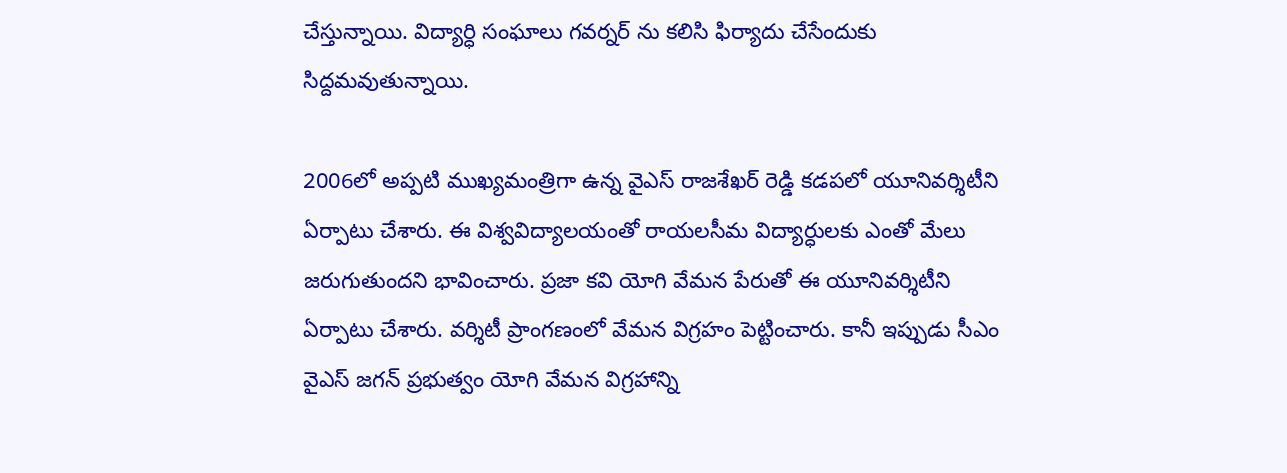చేస్తున్నాయి. విద్యార్ధి సంఘాలు గవర్నర్ ను కలిసి ఫిర్యాదు చేసేందుకు సిద్దమవుతున్నాయి.

2006లో అప్పటి ముఖ్యమంత్రిగా ఉన్న వైఎస్ రాజశేఖర్ రెడ్డి కడపలో యూనివర్శిటీని ఏర్పాటు చేశారు. ఈ విశ్వవిద్యాలయంతో రాయలసీమ విద్యార్ధులకు ఎంతో మేలు జరుగుతుందని భావించారు. ప్రజా కవి యోగి వేమన పేరుతో ఈ యూనివర్శిటీని ఏర్పాటు చేశారు. వర్శిటీ ప్రాంగణంలో వేమన విగ్రహం పెట్టించారు. కానీ ఇప్పుడు సీఎం వైఎస్ జగన్ ప్రభుత్వం యోగి వేమన విగ్రహాన్ని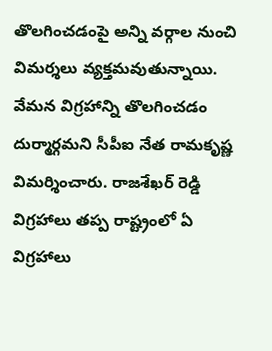తొలగించడంపై అన్ని వర్గాల నుంచి విమర్శలు వ్యక్తమవుతున్నాయి. వేమన విగ్రహాన్ని తొలగించడం దుర్మార్గమని సీపీఐ నేత రామకృష్ణ విమర్శించారు. రాజశేఖర్ రెడ్డి విగ్రహాలు తప్ప రాష్ట్రంలో ఏ విగ్రహాలు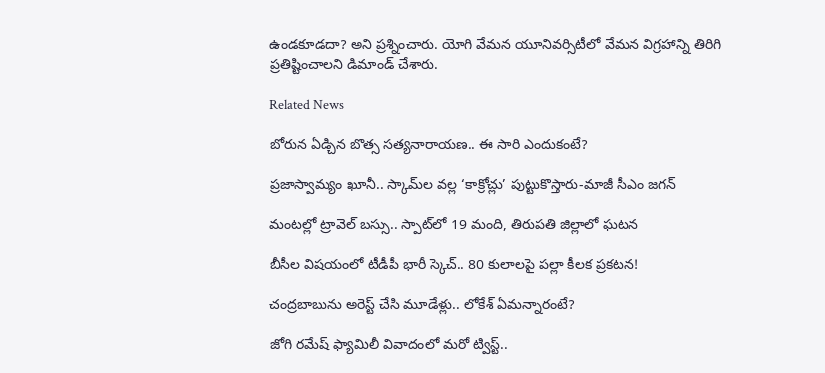ఉండకూడదా? అని ప్రశ్నించారు. యోగి వేమన యూనివర్సిటీలో వేమన విగ్రహాన్ని తిరిగి ప్రతిష్టించాలని డిమాండ్ చేశారు.

Related News

బోరున ఏడ్చిన బొత్స సత్యనారాయణ.. ఈ సారి ఎందుకంటే?

ప్రజాస్వామ్యం ఖూనీ.. స్కామ్‌ల వల్ల ‘కాక్రోచ్లు’ పుట్టుకొస్తారు-మాజీ సీఎం జగన్

మంటల్లో ట్రావెల్ బస్సు.. స్పాట్‌లో 19 మంది, తిరుపతి జిల్లాలో ఘటన

బీసీల విషయంలో టీడీపీ భారీ స్కెచ్.. 80 కులాలపై పల్లా కీలక ప్రకటన!

చంద్రబాబును అరెస్ట్ చేసి మూడేళ్లు.. లోకేశ్ ఏమన్నారంటే?

జోగి రమేష్ ఫ్యామిలీ వివాదంలో మరో ట్విస్ట్..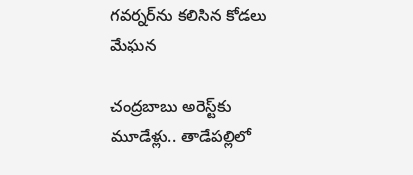గవర్నర్‌ను కలిసిన కోడలు మేఘన

చంద్రబాబు అరెస్ట్‌కు మూడేళ్లు.. తాడేపల్లిలో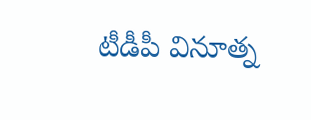టీడీపీ వినూత్న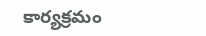కార్యక్రమం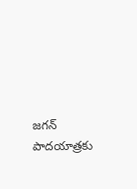జగన్ పాదయాత్రకు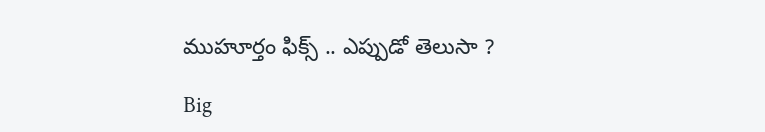ముహూర్తం ఫిక్స్ .. ఎప్పుడో తెలుసా ?

Big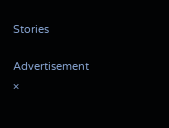Stories

Advertisement
×